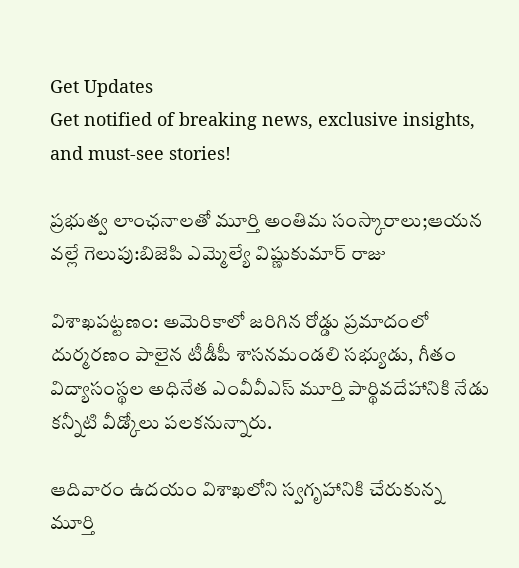Get Updates
Get notified of breaking news, exclusive insights, and must-see stories!

ప్రభుత్వ లాంఛనాలతో మూర్తి అంతిమ సంస్కారాలు;ఆయన వల్లే గెలుపు:బిజెపి ఎమ్మెల్యే విష్ణుకుమార్ రాజు

విశాఖపట్టణం: అమెరికాలో జరిగిన రోడ్డు ప్రమాదంలో దుర్మరణం పాలైన టీడీపీ శాసనమండలి సభ్యుడు, గీతం విద్యాసంస్థల అధినేత ఎంవీవీఎస్ మూర్తి పార్థివదేహానికి నేడు కన్నీటి వీడ్కోలు పలకనున్నారు.

ఆదివారం ఉదయం విశాఖలోని స్వగృహానికి చేరుకున్న మూర్తి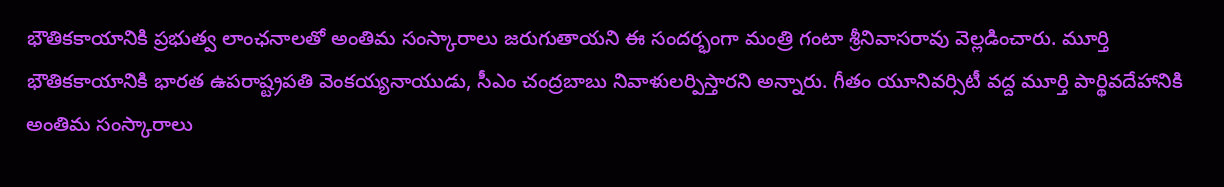భౌతికకాయానికి ప్రభుత్వ లాంఛనాలతో అంతిమ సంస్కారాలు జరుగుతాయని ఈ సందర్భంగా మంత్రి గంటా శ్రీనివాసరావు వెల్లడించారు. మూర్తి భౌతికకాయానికి భారత ఉపరాష్ట్రపతి వెంకయ్యనాయుడు, సీఎం చంద్రబాబు నివాళులర్పిస్తారని అన్నారు. గీతం యూనివర్సిటీ వద్ద మూర్తి పార్థివదేహానికి అంతిమ సంస్కారాలు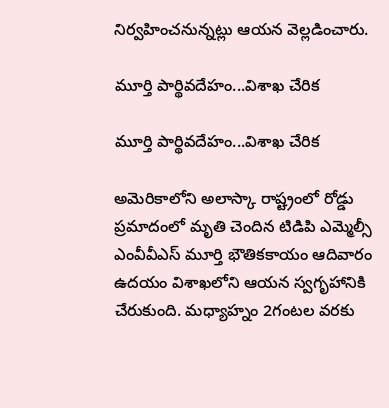నిర్వహించనున్నట్లు ఆయన వెల్లడించారు.

మూర్తి పార్థివదేహం...విశాఖ చేరిక

మూర్తి పార్థివదేహం...విశాఖ చేరిక

అమెరికాలోని అలాస్కా రాష్ట్రంలో రోడ్డు ప్రమాదంలో మృతి చెందిన టిడిపి ఎమ్మెల్సీ ఎంవీవీఎస్‌ మూర్తి భౌతికకాయం ఆదివారం ఉదయం విశాఖలోని ఆయన స్వగృహానికి చేరుకుంది. మధ్యాహ్నం 2గంటల వరకు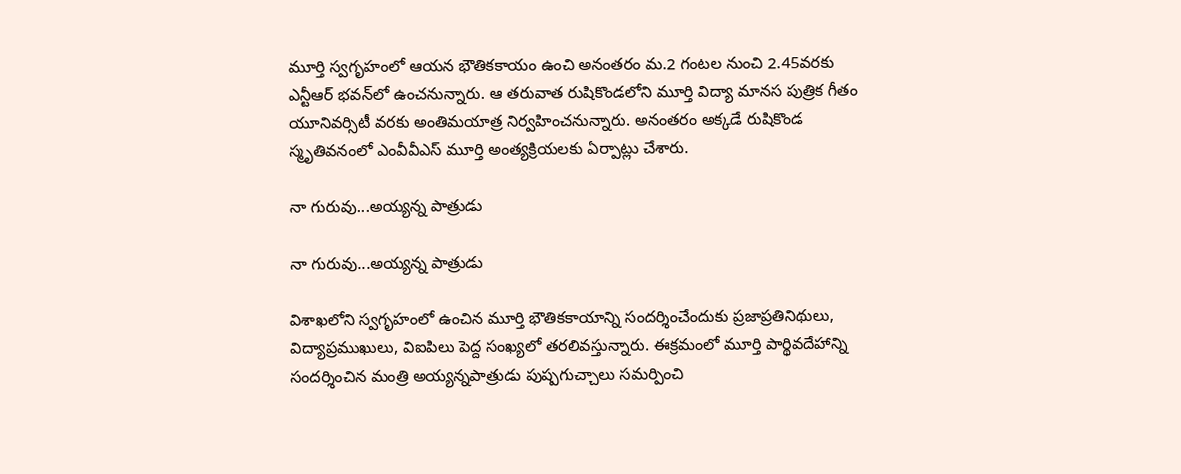మూర్తి స్వగృహంలో ఆయన భౌతికకాయం ఉంచి అనంతరం మ.2 గంటల నుంచి 2.45వరకు ఎన్టీఆర్‌ భవన్‌లో ఉంచనున్నారు. ఆ తరువాత రుషికొండలోని మూర్తి విద్యా మానస పుత్రిక గీతం యూనివర్సిటీ వరకు అంతిమయాత్ర నిర్వహించనున్నారు. అనంతరం అక్కడే రుషికొండ స్మృతివనంలో ఎంవీవీఎస్‌ మూర్తి అంత్యక్రియలకు ఏర్పాట్లు చేశారు.

నా గురువు...అయ్యన్న పాత్రుడు

నా గురువు...అయ్యన్న పాత్రుడు

విశాఖలోని స్వగృహంలో ఉంచిన మూర్తి భౌతికకాయాన్ని సందర్శించేందుకు ప్రజాప్రతినిథులు, విద్యాప్రముఖులు, విఐపిలు పెద్ద సంఖ్యలో తరలివస్తున్నారు. ఈక్రమంలో మూర్తి పార్థివదేహాన్ని సందర్శించిన మంత్రి అయ్యన్నపాత్రుడు పుష్పగుచ్చాలు సమర్పించి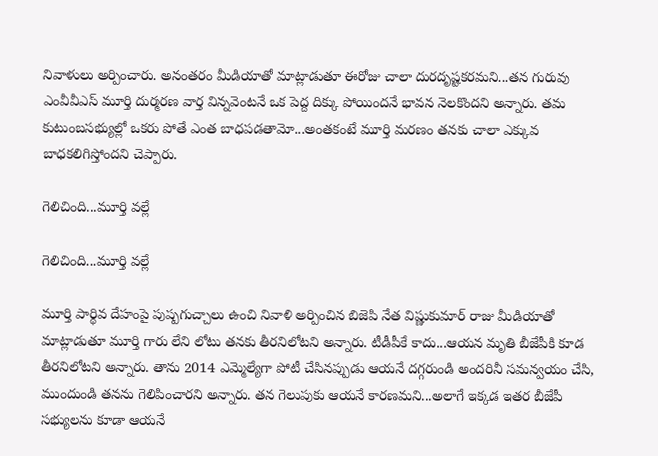నివాళులు అర్పించారు. అనంతరం మీడియాతో మాట్లాడుతూ ఈరోజు చాలా దురదృష్టకరమని...తన గురువు ఎంవీవీఎస్ మూర్తి దుర్మరణ వార్త విన్నవెంటనే ఒక పెద్ద దిక్కు పోయిందనే భావన నెలకొందని అన్నారు. తమ కుటుంబసభ్యుల్లో ఒకరు పోతే ఎంత బాధపడతామో...అంతకంటే మూర్తి మరణం తనకు చాలా ఎక్కువ బాధకలిగిస్తోందని చెప్పారు.

గెలిచింది...మూర్తి వల్లే

గెలిచింది...మూర్తి వల్లే

మూర్తి పార్థివ దేహంపై పుష్పగుచ్చాలు ఉంచి నివాళి అర్పించిన బిజెపి నేత విష్ణుకుమార్ రాజు మీడియాతో మాట్లాడుతూ మూర్తి గారు లేని లోటు తనకు తీరనిలోటని అన్నారు. టీడీపీకే కాదు...ఆయన మృతి బీజేపీకి కూడ తీరనిలోటని అన్నారు. తాను 2014 ఎమ్మెల్యేగా పోటీ చేసినప్పుడు ఆయనే దగ్గరుండి అందరినీ సమన్వయం చేసి, ముందుండి తనను గెలిపించారని అన్నారు. తన గెలుపుకు ఆయనే కారణమని...అలాగే ఇక్కడ ఇతర బీజేపీ సభ్యులను కూడా ఆయనే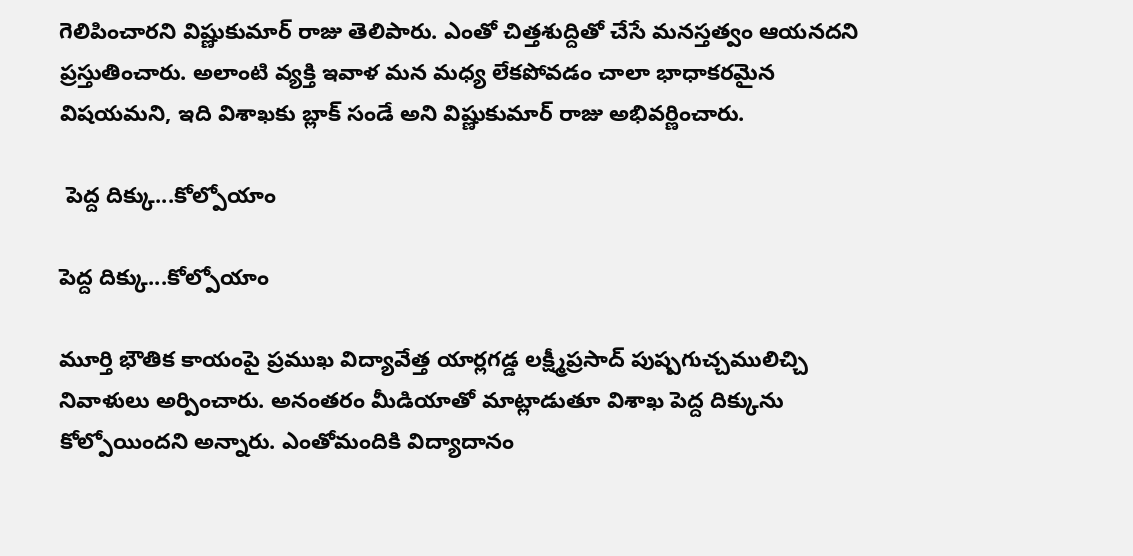గెలిపించారని విష్ణుకుమార్ రాజు తెలిపారు. ఎంతో చిత్తశుద్దితో చేసే మనస్తత్వం ఆయనదని ప్రస్తుతించారు. అలాంటి వ్యక్తి ఇవాళ మన మధ్య లేకపోవడం చాలా భాధాకరమైన విషయమని, ఇది విశాఖకు బ్లాక్ సండే అని విష్ణుకుమార్ రాజు అభివర్ణించారు.

 పెద్ద దిక్కు...కోల్పోయాం

పెద్ద దిక్కు...కోల్పోయాం

మూర్తి భౌతిక కాయంపై ప్రముఖ విద్యావేత్త యార్లగడ్డ లక్ష్మీప్రసాద్‌ పుష్పగుచ్చములిచ్చి నివాళులు అర్పించారు. అనంతరం మీడియాతో మాట్లాడుతూ విశాఖ పెద్ద దిక్కును కోల్పోయిందని అన్నారు. ఎంతోమందికి విద్యాదానం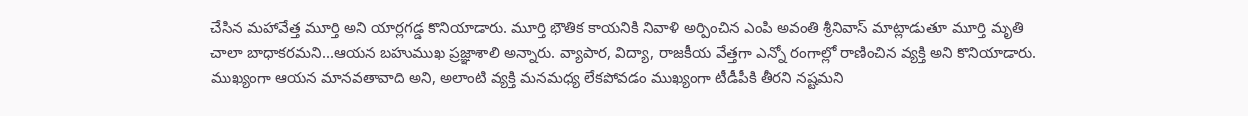చేసిన మహావేత్త మూర్తి అని యార్లగడ్డ కొనియాడారు. మూర్తి భౌతిక కాయనికి నివాళి అర్పించిన ఎంపి అవంతి శ్రీనివాస్ మాట్లాడుతూ మూర్తి మృతి చాలా బాధాకరమని...ఆయన బహుముఖ ప్రజ్ఞాశాలి అన్నారు. వ్యాపార, విద్యా, రాజకీయ వేత్తగా ఎన్నో రంగాల్లో రాణించిన వ్యక్తి అని కొనియాడారు. ముఖ్యంగా ఆయన మానవతావాది అని, అలాంటి వ్యక్తి మనమధ్య లేకపోవడం ముఖ్యంగా టీడీపీకి తీరని నష్టమని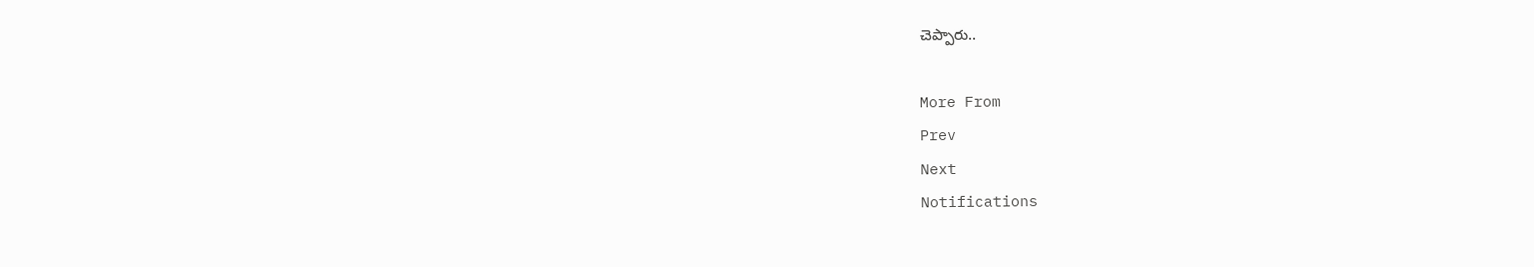చెప్పారు..

More From
Prev
Next
Notifications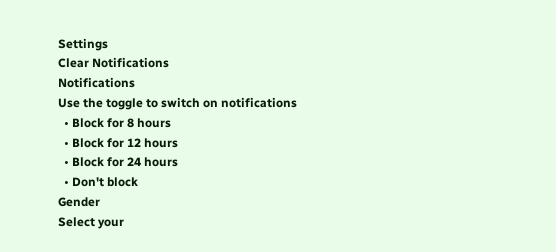Settings
Clear Notifications
Notifications
Use the toggle to switch on notifications
  • Block for 8 hours
  • Block for 12 hours
  • Block for 24 hours
  • Don't block
Gender
Select your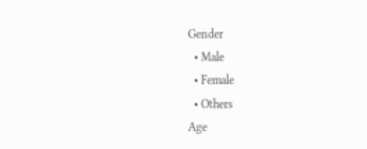Gender
  • Male
  • Female
  • Others
Age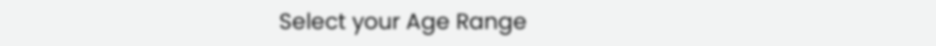Select your Age Range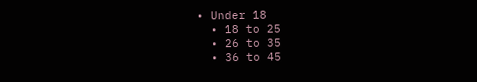• Under 18
  • 18 to 25
  • 26 to 35
  • 36 to 45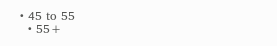• 45 to 55
  • 55+